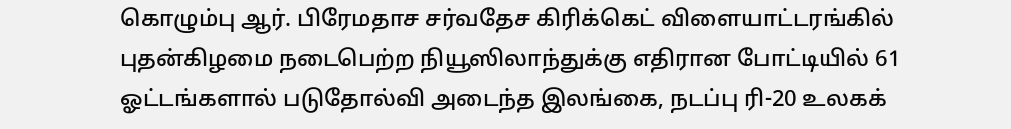கொழும்பு ஆர். பிரேமதாச சர்வதேச கிரிக்கெட் விளையாட்டரங்கில் புதன்கிழமை நடைபெற்ற நியூஸிலாந்துக்கு எதிரான போட்டியில் 61 ஓட்டங்களால் படுதோல்வி அடைந்த இலங்கை, நடப்பு ரி-20 உலகக்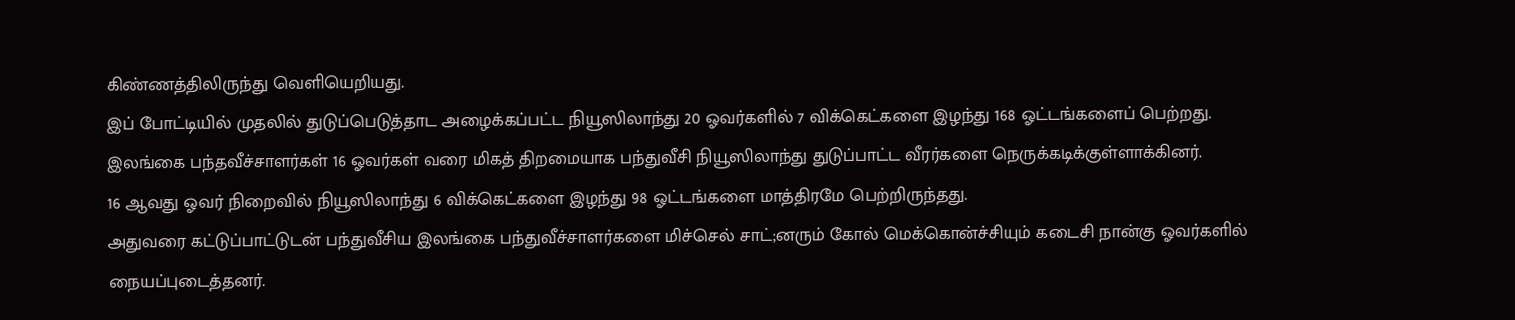கிண்ணத்திலிருந்து வெளியெறியது.
இப் போட்டியில் முதலில் துடுப்பெடுத்தாட அழைக்கப்பட்ட நியூஸிலாந்து 20 ஓவர்களில் 7 விக்கெட்களை இழந்து 168 ஓட்டங்களைப் பெற்றது.
இலங்கை பந்தவீச்சாளர்கள் 16 ஓவர்கள் வரை மிகத் திறமையாக பந்துவீசி நியூஸிலாந்து துடுப்பாட்ட வீரர்களை நெருக்கடிக்குள்ளாக்கினர்.
16 ஆவது ஓவர் நிறைவில் நியூஸிலாந்து 6 விக்கெட்களை இழந்து 98 ஓட்டங்களை மாத்திரமே பெற்றிருந்தது.
அதுவரை கட்டுப்பாட்டுடன் பந்துவீசிய இலங்கை பந்துவீச்சாளர்களை மிச்செல் சாட்;னரும் கோல் மெக்கொன்ச்சியும் கடைசி நான்கு ஓவர்களில் நையப்புடைத்தனர்.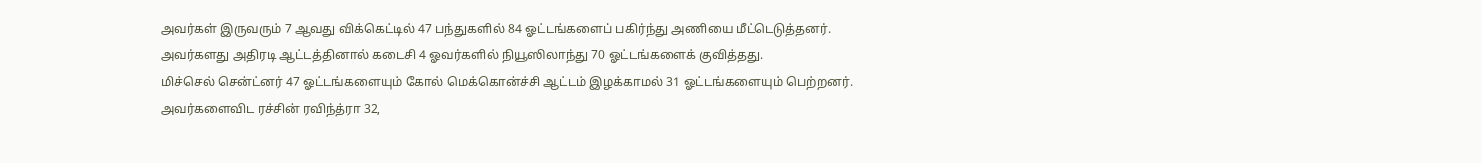அவர்கள் இருவரும் 7 ஆவது விக்கெட்டில் 47 பந்துகளில் 84 ஓட்டங்களைப் பகிர்ந்து அணியை மீட்டெடுத்தனர்.
அவர்களது அதிரடி ஆட்டத்தினால் கடைசி 4 ஓவர்களில் நியூஸிலாந்து 70 ஓட்டங்களைக் குவித்தது.
மிச்செல் சென்ட்னர் 47 ஓட்டங்களையும் கோல் மெக்கொன்ச்சி ஆட்டம் இழக்காமல் 31 ஓட்டங்களையும் பெற்றனர்.
அவர்களைவிட ரச்சின் ரவிந்த்ரா 32,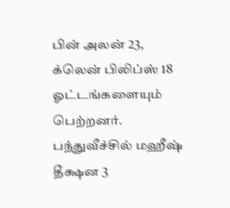பின் அலன் 23, க்லென் பிலிப்ஸ் 18 ஓட்டங்களையும் பெற்றனர்.
பந்துவீச்சில் மஹீஷ் தீக்ஷன 3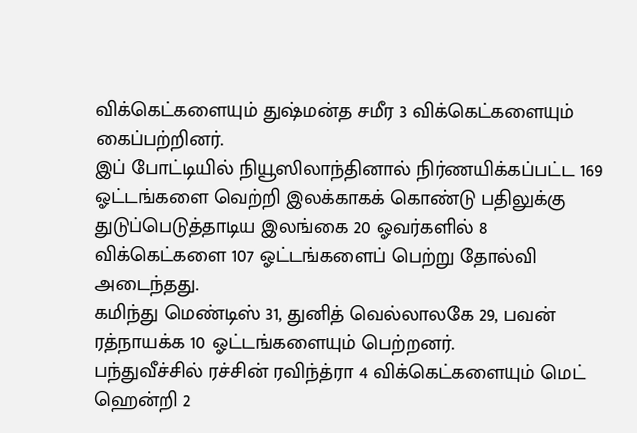விக்கெட்களையும் துஷ்மன்த சமீர 3 விக்கெட்களையும் கைப்பற்றினர்.
இப் போட்டியில் நியூஸிலாந்தினால் நிர்ணயிக்கப்பட்ட 169 ஓட்டங்களை வெற்றி இலக்காகக் கொண்டு பதிலுக்கு துடுப்பெடுத்தாடிய இலங்கை 20 ஓவர்களில் 8 விக்கெட்களை 107 ஓட்டங்களைப் பெற்று தோல்வி அடைந்தது.
கமிந்து மெண்டிஸ் 31, துனித் வெல்லாலகே 29, பவன் ரத்நாயக்க 10 ஓட்டங்களையும் பெற்றனர்.
பந்துவீச்சில் ரச்சின் ரவிந்த்ரா 4 விக்கெட்களையும் மெட் ஹென்றி 2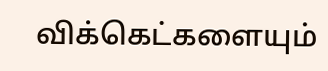விக்கெட்களையும்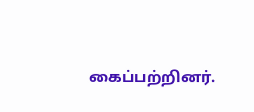கைப்பற்றினர்.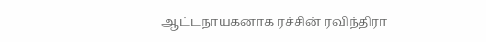ஆட்டநாயகனாக ரச்சின் ரவிந்திரா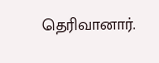தெரிவானார்.